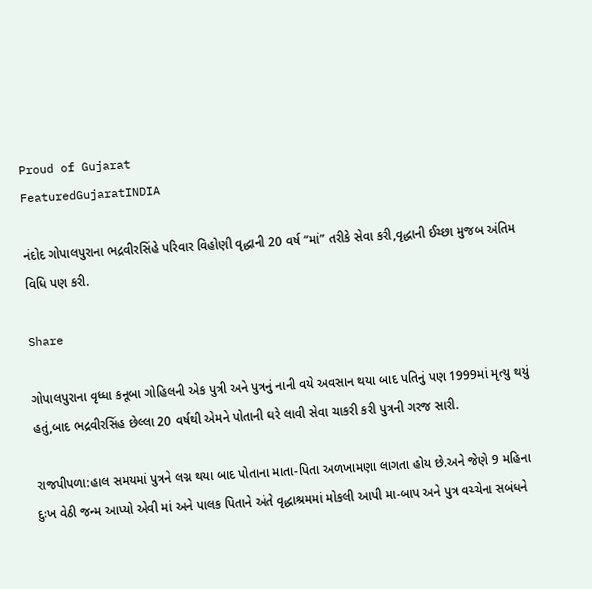Proud of Gujarat
FeaturedGujaratINDIA

નંદોદ ગોપાલપુરાના ભદ્રવીરસિંહે પરિવાર વિહોણી વૃદ્ધાની 20 વર્ષ “માં” તરીકે સેવા કરી,વૃદ્ધાની ઈચ્છા મુજબ અંતિમ વિધિ પણ કરી.

Share

ગોપાલપુરાના વૃધ્ધા કનૂબા ગોહિલની એક પુત્રી અને પુત્રનું નાની વયે અવસાન થયા બાદ પતિનું પણ 1999માં મૃત્યુ થયું હતું,બાદ ભદ્રવીરસિંહ છેલ્લા 20 વર્ષથી એમને પોતાની ઘરે લાવી સેવા ચાકરી કરી પુત્રની ગરજ સારી.

રાજપીપળા:હાલ સમયમાં પુત્રને લગ્ન થયા બાદ પોતાના માતા-પિતા અળખામણા લાગતા હોય છે.અને જેણે 9 મહિના દુઃખ વેઠી જન્મ આપ્યો એવી માં અને પાલક પિતાને અંતે વૃદ્ધાશ્રમમાં મોકલી આપી મા-બાપ અને પુત્ર વચ્ચેના સબંધને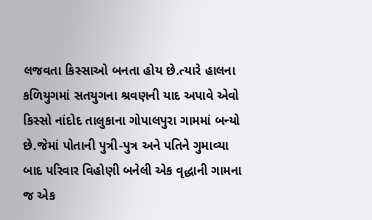લજવતા કિસ્સાઓ બનતા હોય છે.ત્યારે હાલના કળિયુગમાં સતયુગના શ્રવણની યાદ અપાવે એવો કિસ્સો નાંદોદ તાલુકાના ગોપાલપુરા ગામમાં બન્યો છે.જેમાં પોતાની પુત્રી-પુત્ર અને પતિને ગુમાવ્યા બાદ પરિવાર વિહોણી બનેલી એક વૃદ્ધાની ગામના જ એક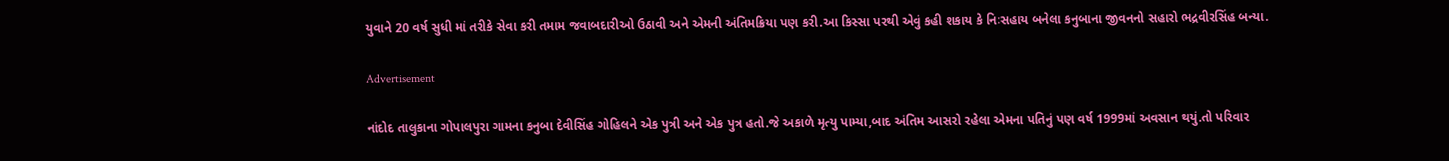યુવાને 20 વર્ષ સુધી માં તરીકે સેવા કરી તમામ જવાબદારીઓ ઉઠાવી અને એમની અંતિમક્રિયા પણ કરી.આ કિસ્સા પરથી એવું કહી શકાય કે નિઃસહાય બનેલા કનુબાના જીવનનો સહારો ભદ્રવીરસિંહ બન્યા.

Advertisement

નાંદોદ તાલુકાના ગોપાલપુરા ગામના કનુબા દેવીસિંહ ગોહિલને એક પુત્રી અને એક પુત્ર હતો.જે અકાળે મૃત્યુ પામ્યા,બાદ અંતિમ આસરો રહેલા એમના પતિનું પણ વર્ષ 1999માં અવસાન થયું.તો પરિવાર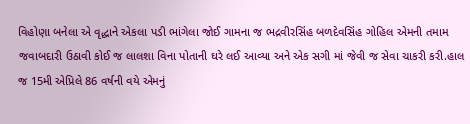વિહોણા બનેલા એ વૃદ્ધાને એકલા પડી ભાંગેલા જોઈ ગામના જ ભદ્રવીરસિંહ બળદેવસિંહ ગોહિલ એમની તમામ જવાબદારી ઉઠાવી કોઈ જ લાલશા વિના પોતાની ઘરે લઈ આવ્યા અને એક સગી માં જેવી જ સેવા ચાકરી કરી.હાલ જ 15મી એપ્રિલે 86 વર્ષની વયે એમનું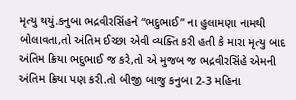મૃત્યુ થયું.કનુબા ભદ્રવીરસિંહને “ભદુભાઈ” ના હુલામણા નામથી બોલાવતા,તો અંતિમ ઈચ્છા એવી વ્યક્તિ કરી હતી કે મારા મૃત્યુ બાદ અંતિમ ક્રિયા ભદુભાઈ જ કરે,તો એ મુજબ જ ભદ્રવીરસિંહે એમની અંતિમ ક્રિયા પણ કરી.તો બીજી બાજુ કનુબા 2-3 મહિના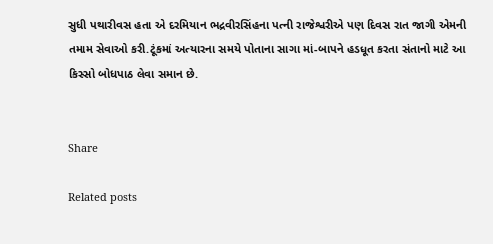સુધી પથારીવસ હતા એ દરમિયાન ભદ્રવીરસિંહના પત્ની રાજેશ્વરીએ પણ દિવસ રાત જાગી એમની તમામ સેવાઓ કરી.ટૂંકમાં અત્યારના સમયે પોતાના સાગા માં-બાપને હડધૂત કરતા સંતાનો માટે આ કિસ્સો બોધપાઠ લેવા સમાન છે.


Share

Related posts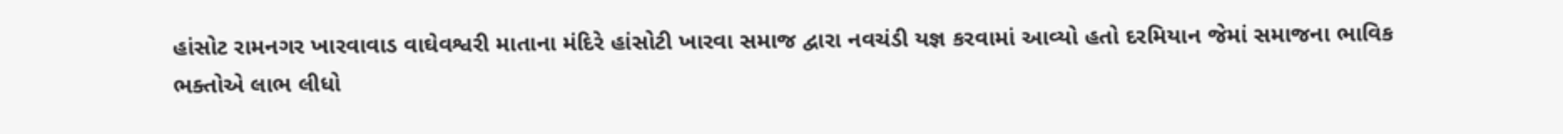હાંસોટ રામનગર ખારવાવાડ વાઘેવશ્વરી માતાના મંદિરે હાંસોટી ખારવા સમાજ દ્વારા નવચંડી યજ્ઞ કરવામાં આવ્યો હતો દરમિયાન જેમાં સમાજના ભાવિક ભક્તોએ લાભ લીધો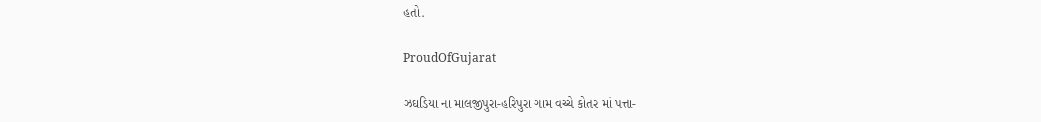હતો.

ProudOfGujarat

ઝઘડિયા ના માલજીપુરા-હરિપુરા ગામ વચ્ચે કોતર માં પત્તા-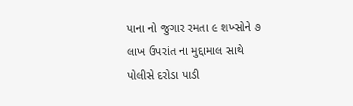પાના નો જુગાર રમતા ૯ શખ્સોને ૭ લાખ ઉપરાંત ના મુદ્દામાલ સાથે પોલીસે દરોડા પાડી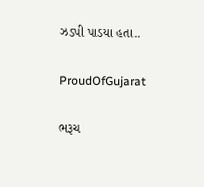ઝડપી પાડયા હતા..

ProudOfGujarat

ભરૂચ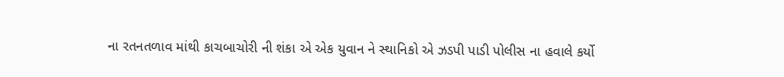ના રતનતળાવ માંથી કાચબાચોરી ની શંકા એ એક યુવાન ને સ્થાનિકો એ ઝડપી પાડી પોલીસ ના હવાલે કર્યો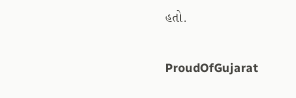હતો.

ProudOfGujarat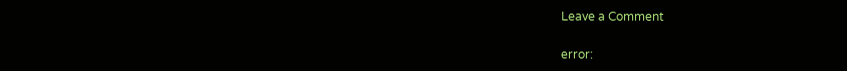Leave a Comment

error: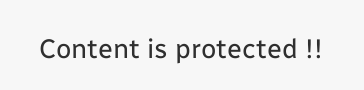Content is protected !!